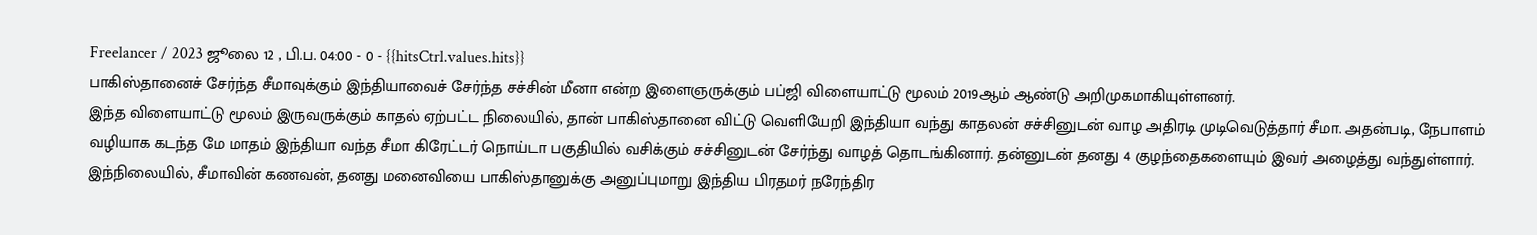Freelancer / 2023 ஜூலை 12 , பி.ப. 04:00 - 0 - {{hitsCtrl.values.hits}}
பாகிஸ்தானைச் சேர்ந்த சீமாவுக்கும் இந்தியாவைச் சேர்ந்த சச்சின் மீனா என்ற இளைஞருக்கும் பப்ஜி விளையாட்டு மூலம் 2019ஆம் ஆண்டு அறிமுகமாகியுள்ளனர்.
இந்த விளையாட்டு மூலம் இருவருக்கும் காதல் ஏற்பட்ட நிலையில், தான் பாகிஸ்தானை விட்டு வெளியேறி இந்தியா வந்து காதலன் சச்சினுடன் வாழ அதிரடி முடிவெடுத்தார் சீமா. அதன்படி, நேபாளம் வழியாக கடந்த மே மாதம் இந்தியா வந்த சீமா கிரேட்டர் நொய்டா பகுதியில் வசிக்கும் சச்சினுடன் சேர்ந்து வாழத் தொடங்கினார். தன்னுடன் தனது 4 குழந்தைகளையும் இவர் அழைத்து வந்துள்ளார்.
இந்நிலையில், சீமாவின் கணவன், தனது மனைவியை பாகிஸ்தானுக்கு அனுப்புமாறு இந்திய பிரதமர் நரேந்திர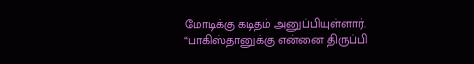மோடிக்கு கடிதம் அனுப்பியுள்ளார்.
“பாகிஸ்தானுக்கு என்னை திருப்பி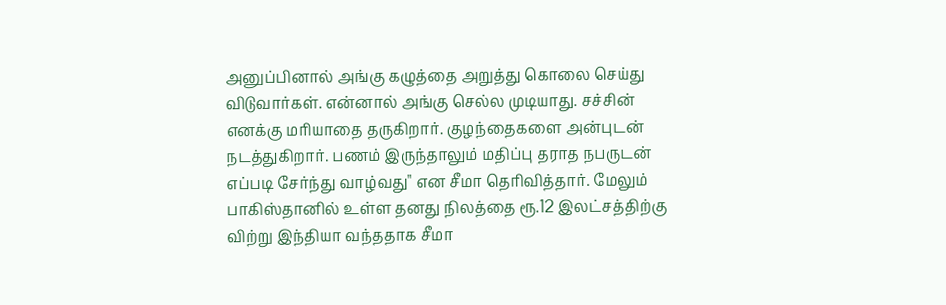அனுப்பினால் அங்கு கழுத்தை அறுத்து கொலை செய்து விடுவார்கள். என்னால் அங்கு செல்ல முடியாது. சச்சின் எனக்கு மரியாதை தருகிறார். குழந்தைகளை அன்புடன் நடத்துகிறார். பணம் இருந்தாலும் மதிப்பு தராத நபருடன் எப்படி சேர்ந்து வாழ்வது" என சீமா தெரிவித்தார். மேலும் பாகிஸ்தானில் உள்ள தனது நிலத்தை ரூ.12 இலட்சத்திற்கு விற்று இந்தியா வந்ததாக சீமா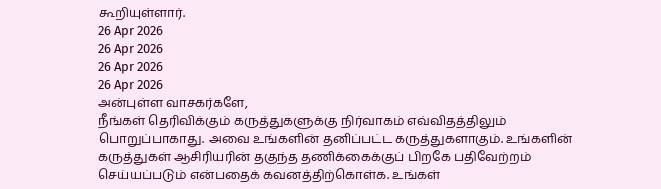கூறியுள்ளார்.
26 Apr 2026
26 Apr 2026
26 Apr 2026
26 Apr 2026
அன்புள்ள வாசகர்களே,
நீங்கள் தெரிவிக்கும் கருத்துகளுக்கு நிர்வாகம் எவ்விதத்திலும் பொறுப்பாகாது. அவை உங்களின் தனிப்பட்ட கருத்துகளாகும். உங்களின் கருத்துகள் ஆசிரியரின் தகுந்த தணிக்கைக்குப் பிறகே பதிவேற்றம் செய்யப்படும் என்பதைக் கவனத்திற்கொள்க. உங்கள்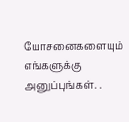யோசனைகளையும் எங்களுக்கு அனுப்புங்கள். .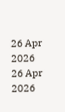26 Apr 2026
26 Apr 2026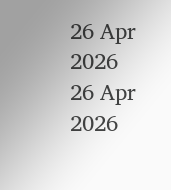26 Apr 2026
26 Apr 2026